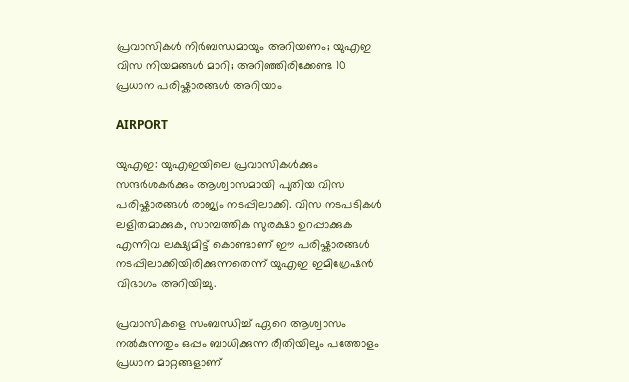പ്രവാസികൾ നിർബന്ധമായും അറിയണം; യുഎഇ വിസ നിയമങ്ങൾ മാറി; അറിഞ്ഞിരിക്കേണ്ട 10 പ്രധാന പരിഷ്കാരങ്ങൾ അറിയാം

AIRPORT

യുഎഇ: യുഎഇയിലെ പ്രവാസികൾക്കും സന്ദർശകർക്കും ആശ്വാസമായി പുതിയ വിസ പരിഷ്കാരങ്ങൾ രാജ്യം നടപ്പിലാക്കി. വിസ നടപടികൾ ലളിതമാക്കുക, സാമ്പത്തിക സുരക്ഷാ ഉറപ്പാക്കുക എന്നിവ ലക്ഷ്യമിട്ട് കൊണ്ടാണ് ഈ പരിഷ്കാരങ്ങൾ നടപ്പിലാക്കിയിരിക്കുന്നതെന്ന് യുഎഇ ഇമിഗ്രേഷൻ വിഭാഗം അറിയിച്ചു.

പ്രവാസികളെ സംബന്ധിച്ച് ഏറെ ആശ്വാസം നൽകുന്നതും ഒപ്പം ബാധിക്കുന്ന രീതിയിലും പത്തോളം പ്രധാന മാറ്റങ്ങളാണ്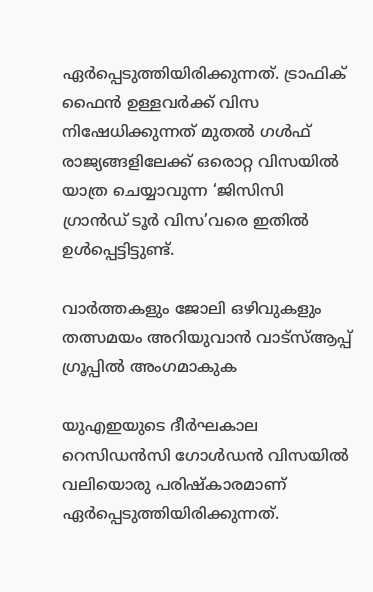ഏർപ്പെടുത്തിയിരിക്കുന്നത്. ട്രാഫിക് ഫൈൻ ഉള്ളവർക്ക് വിസ നിഷേധിക്കുന്നത് മുതൽ ഗൾഫ് രാജ്യങ്ങളിലേക്ക് ഒരൊറ്റ വിസയിൽ യാത്ര ചെയ്യാവുന്ന ‘ജിസിസി ഗ്രാൻഡ് ടൂർ വിസ’വരെ ഇതിൽ ഉൾപ്പെട്ടിട്ടുണ്ട്.

വാർത്തകളും ജോലി ഒഴിവുകളും തത്സമയം അറിയുവാൻ വാട്സ്ആപ്പ് ഗ്രൂപ്പിൽ അംഗമാകുക

യുഎഇയുടെ ദീർഘകാല റെസിഡൻസി ഗോൾഡൻ വിസയിൽ വലിയൊരു പരിഷ്കാരമാണ് ഏർപ്പെടുത്തിയിരിക്കുന്നത്.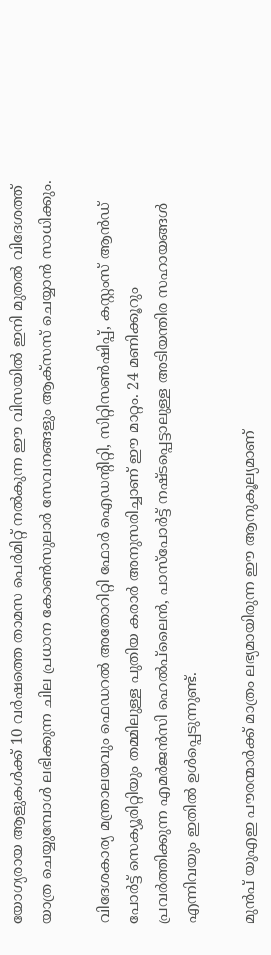യോഗ്യരായ ആളുകൾക്ക് 10 വർഷത്തെ താമസ പെർമിറ്റ് നൽകുന്ന ഈ വിസയിൽ ഇനി മുതൽ വിദേശത്ത് യാത്ര ചെയ്യുമ്പോൾ ലഭിക്കുന്ന ചില പ്രധാന കോൺസുലാർ സേവനങ്ങളും ആക്‌സസ് ചെയ്യാൻ സാധിക്കും.

വിദേശകാര്യ മന്ത്രാലയവും ഫെഡറൽ അതോറിറ്റി ഫോർ ഐഡന്റിറ്റി, സിറ്റിസൺഷിപ്പ്, കസ്റ്റംസ് ആൻഡ് പോർട്ട് സെക്യൂരിറ്റിയും തമ്മിലുള്ള പുതിയ കരാർ അനുസരിച്ചാണ് ഈ മാറ്റം. 24 മണിക്കൂറും പ്രവർത്തിക്കുന്ന എമർജൻസി ഹെൽപ്‌ലൈൻ, പാസ്‌പോർട്ട് നഷ്ടപ്പെട്ടാലുള്ള അടിയന്തിര സഹായങ്ങൾ എന്നിവയും ഇതിൽ ഉൾപ്പെടുന്നുണ്ട്.

മുൻപ് യുഎഇ പൗരന്മാർക്ക് മാത്രം ലഭ്യമായിരുന്ന ഈ ആനുകൂല്യമാണ്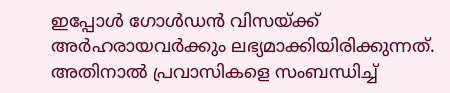ഇപ്പോൾ ഗോൾഡൻ വിസയ്ക്ക് അർഹരായവർക്കും ലഭ്യമാക്കിയിരിക്കുന്നത്. അതിനാൽ പ്രവാസികളെ സംബന്ധിച്ച്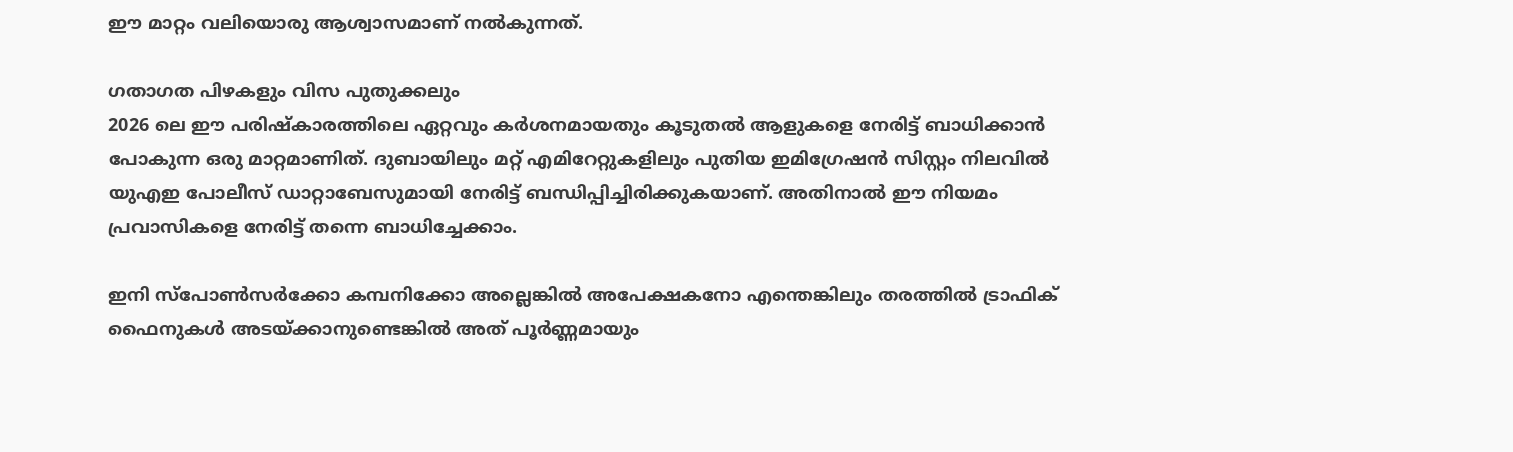ഈ മാറ്റം വലിയൊരു ആശ്വാസമാണ് നൽകുന്നത്.

ഗതാഗത പിഴകളും വിസ പുതുക്കലും
2026 ലെ ഈ പരിഷ്കാരത്തിലെ ഏറ്റവും കർശനമായതും കൂടുതൽ ആളുകളെ നേരിട്ട് ബാധിക്കാൻ പോകുന്ന ഒരു മാറ്റമാണിത്. ദുബായിലും മറ്റ് എമിറേറ്റുകളിലും പുതിയ ഇമിഗ്രേഷൻ സിസ്റ്റം നിലവിൽ യുഎഇ പോലീസ് ഡാറ്റാബേസുമായി നേരിട്ട് ബന്ധിപ്പിച്ചിരിക്കുകയാണ്. അതിനാൽ ഈ നിയമം പ്രവാസികളെ നേരിട്ട് തന്നെ ബാധിച്ചേക്കാം.

ഇനി സ്പോൺസർക്കോ കമ്പനിക്കോ അല്ലെങ്കിൽ അപേക്ഷകനോ എന്തെങ്കിലും തരത്തിൽ ട്രാഫിക് ഫൈനുകൾ അടയ്ക്കാനുണ്ടെങ്കിൽ അത് പൂർണ്ണമായും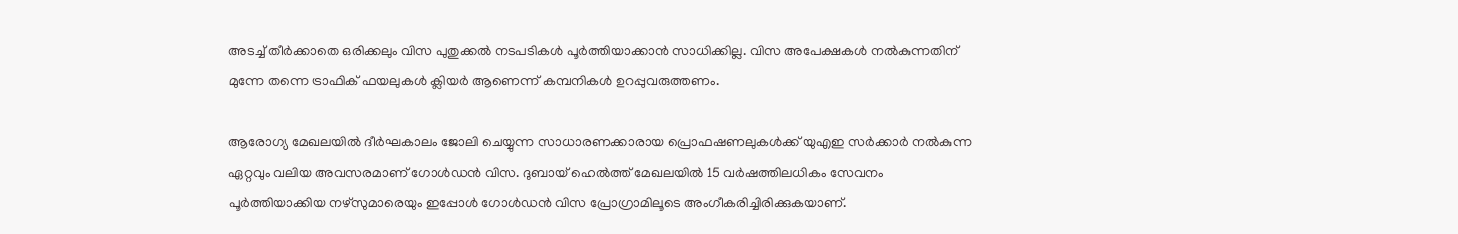അടച്ച് തീർക്കാതെ ഒരിക്കലും വിസ പുതുക്കൽ നടപടികൾ പൂർത്തിയാക്കാൻ സാധിക്കില്ല. വിസ അപേക്ഷകൾ നൽകുന്നതിന് മുന്നേ തന്നെ ട്രാഫിക് ഫയലുകൾ ക്ലിയർ ആണെന്ന് കമ്പനികൾ ഉറപ്പുവരുത്തണം.

ആരോഗ്യ മേഖലയിൽ ദീർഘകാലം ജോലി ചെയ്യുന്ന സാധാരണക്കാരായ പ്രൊഫഷണലുകൾക്ക് യുഎഇ സർക്കാർ നൽകുന്ന ഏറ്റവും വലിയ അവസരമാണ് ഗോൾഡൻ വിസ. ദുബായ് ഹെൽത്ത് മേഖലയിൽ 15 വർഷത്തിലധികം സേവനം പൂർത്തിയാക്കിയ നഴ്സുമാരെയും ഇപ്പോൾ ഗോൾഡൻ വിസ പ്രോഗ്രാമിലൂടെ അംഗീകരിച്ചിരിക്കുകയാണ്.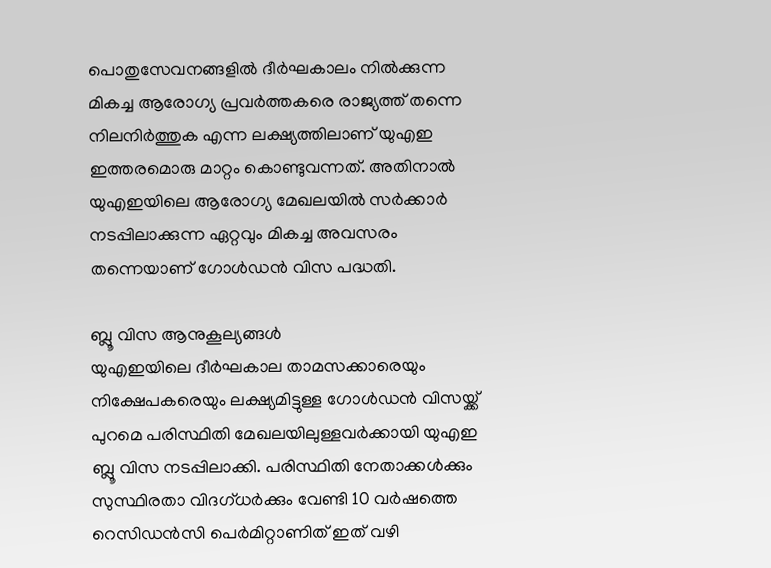പൊതുസേവനങ്ങളിൽ ദീർഘകാലം നിൽക്കുന്ന മികച്ച ആരോഗ്യ പ്രവർത്തകരെ രാജ്യത്ത് തന്നെ നിലനിർത്തുക എന്ന ലക്ഷ്യത്തിലാണ് യുഎഇ ഇത്തരമൊരു മാറ്റം കൊണ്ടുവന്നത്. അതിനാൽ യുഎഇയിലെ ആരോഗ്യ മേഖലയിൽ സർക്കാർ നടപ്പിലാക്കുന്ന ഏറ്റവും മികച്ച അവസരം തന്നെയാണ് ഗോൾഡൻ വിസ പദ്ധതി.

ബ്ലൂ വിസ ആനുകൂല്യങ്ങൾ
യുഎഇയിലെ ദീർഘകാല താമസക്കാരെയും നിക്ഷേപകരെയും ലക്ഷ്യമിട്ടുള്ള ഗോൾഡൻ വിസയ്ക്ക് പുറമെ പരിസ്ഥിതി മേഖലയിലുള്ളവർക്കായി യുഎഇ ബ്ലൂ വിസ നടപ്പിലാക്കി. പരിസ്ഥിതി നേതാക്കൾക്കും സുസ്ഥിരതാ വിദഗ്ധർക്കും വേണ്ടി 10 വർഷത്തെ റെസിഡൻസി പെർമിറ്റാണിത് ഇത് വഴി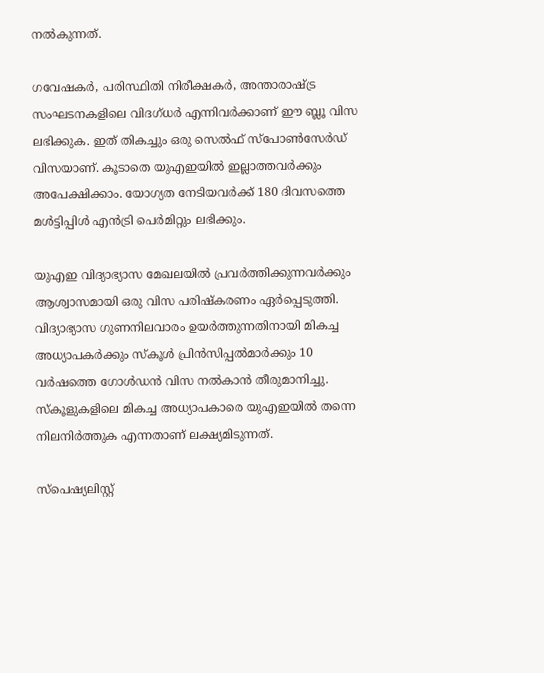നൽകുന്നത്.

ഗവേഷകർ, പരിസ്ഥിതി നിരീക്ഷകർ, അന്താരാഷ്ട്ര സംഘടനകളിലെ വിദഗ്ധർ എന്നിവർക്കാണ് ഈ ബ്ലൂ വിസ ലഭിക്കുക. ഇത് തികച്ചും ഒരു സെൽഫ് സ്പോൺസേർഡ് വിസയാണ്. കൂടാതെ യുഎഇയിൽ ഇല്ലാത്തവർക്കും അപേക്ഷിക്കാം. യോഗ്യത നേടിയവർക്ക് 180 ദിവസത്തെ മൾട്ടിപ്പിൾ എൻട്രി പെർമിറ്റും ലഭിക്കും.

യുഎഇ വിദ്യാഭ്യാസ മേഖലയിൽ പ്രവർത്തിക്കുന്നവർക്കും ആശ്വാസമായി ഒരു വിസ പരിഷ്കരണം ഏർപ്പെടുത്തി. വിദ്യാഭ്യാസ ഗുണനിലവാരം ഉയർത്തുന്നതിനായി മികച്ച അധ്യാപകർക്കും സ്കൂൾ പ്രിൻസിപ്പൽമാർക്കും 10 വർഷത്തെ ഗോൾഡൻ വിസ നൽകാൻ തീരുമാനിച്ചു. സ്കൂളുകളിലെ മികച്ച അധ്യാപകാരെ യുഎഇയിൽ തന്നെ നിലനിർത്തുക എന്നതാണ് ലക്ഷ്യമിടുന്നത്.

സ്പെഷ്യലിസ്റ്റ്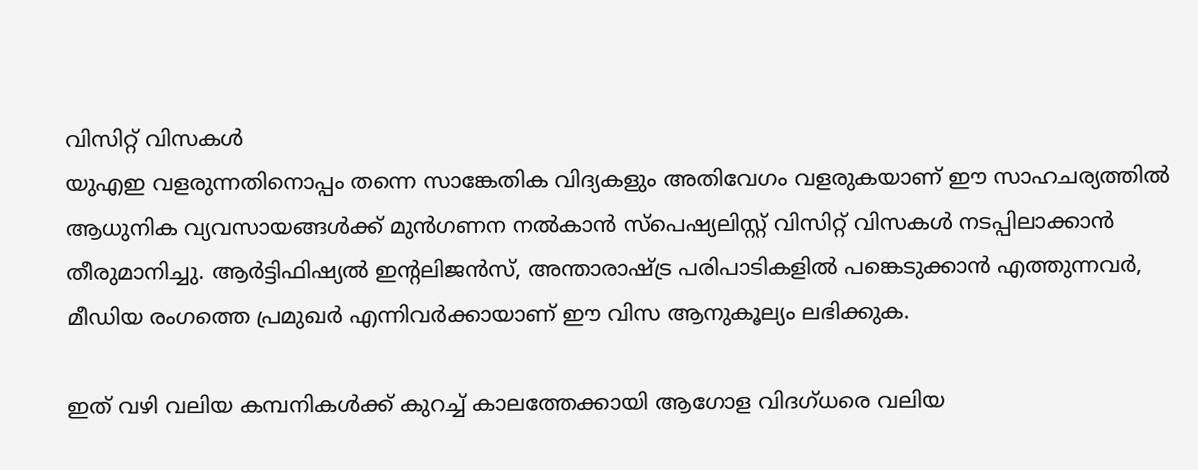വിസിറ്റ് വിസകൾ
യുഎഇ വളരുന്നതിനൊപ്പം തന്നെ സാങ്കേതിക വിദ്യകളും അതിവേഗം വളരുകയാണ് ഈ സാഹചര്യത്തിൽ ആധുനിക വ്യവസായങ്ങൾക്ക് മുൻഗണന നൽകാൻ സ്പെഷ്യലിസ്റ്റ് വിസിറ്റ് വിസകൾ നടപ്പിലാക്കാൻ തീരുമാനിച്ചു. ആർട്ടിഫിഷ്യൽ ഇന്റലിജൻസ്, അന്താരാഷ്ട്ര പരിപാടികളിൽ പങ്കെടുക്കാൻ എത്തുന്നവർ, മീഡിയ രംഗത്തെ പ്രമുഖർ എന്നിവർക്കായാണ് ഈ വിസ ആനുകൂല്യം ലഭിക്കുക.

ഇത് വഴി വലിയ കമ്പനികൾക്ക് കുറച്ച് കാലത്തേക്കായി ആഗോള വിദഗ്ധരെ വലിയ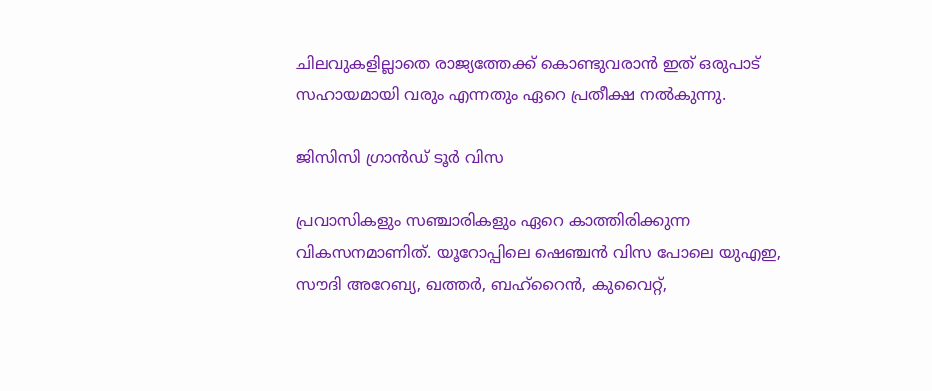ചിലവുകളില്ലാതെ രാജ്യത്തേക്ക് കൊണ്ടുവരാൻ ഇത് ഒരുപാട് സഹായമായി വരും എന്നതും ഏറെ പ്രതീക്ഷ നൽകുന്നു.

ജിസിസി ഗ്രാൻഡ് ടൂർ വിസ

പ്രവാസികളും സഞ്ചാരികളും ഏറെ കാത്തിരിക്കുന്ന വികസനമാണിത്. യൂറോപ്പിലെ ഷെഞ്ചൻ വിസ പോലെ യുഎഇ, സൗദി അറേബ്യ, ഖത്തർ, ബഹ്‌റൈൻ, കുവൈറ്റ്,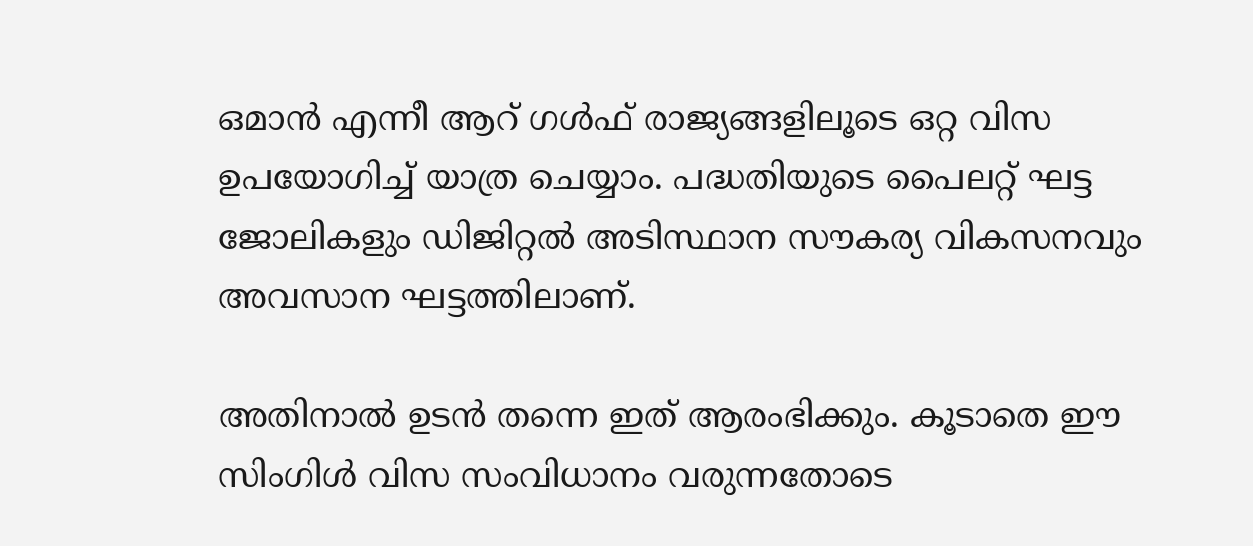ഒമാൻ എന്നീ ആറ് ഗൾഫ് രാജ്യങ്ങളിലൂടെ ഒറ്റ വിസ ഉപയോഗിച്ച് യാത്ര ചെയ്യാം. പദ്ധതിയുടെ പൈലറ്റ് ഘട്ട ജോലികളും ഡിജിറ്റൽ അടിസ്ഥാന സൗകര്യ വികസനവും അവസാന ഘട്ടത്തിലാണ്.

അതിനാൽ ഉടൻ തന്നെ ഇത് ആരംഭിക്കും. കൂടാതെ ഈ സിംഗിൾ വിസ സംവിധാനം വരുന്നതോടെ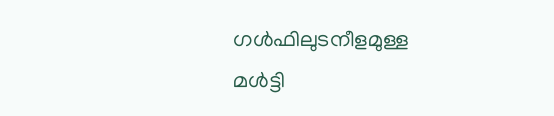ഗൾഫിലുടനീളമുള്ള മൾട്ടി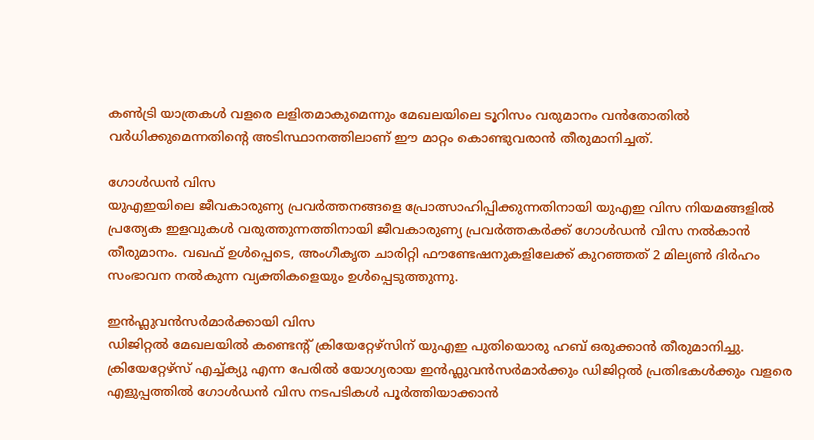കൺട്രി യാത്രകൾ വളരെ ലളിതമാകുമെന്നും മേഖലയിലെ ടൂറിസം വരുമാനം വൻതോതിൽ വർധിക്കുമെന്നതിന്റെ അടിസ്ഥാനത്തിലാണ് ഈ മാറ്റം കൊണ്ടുവരാൻ തീരുമാനിച്ചത്.

ഗോൾഡൻ വിസ
യുഎഇയിലെ ജീവകാരുണ്യ പ്രവർത്തനങ്ങളെ പ്രോത്സാഹിപ്പിക്കുന്നതിനായി യുഎഇ വിസ നിയമങ്ങളിൽ പ്രത്യേക ഇളവുകൾ വരുത്തുന്നത്തിനായി ജീവകാരുണ്യ പ്രവർത്തകർക്ക് ഗോൾഡൻ വിസ നൽകാൻ തീരുമാനം. വഖഫ് ഉൾപ്പെടെ, അംഗീകൃത ചാരിറ്റി ഫൗണ്ടേഷനുകളിലേക്ക് കുറഞ്ഞത് 2 മില്യൺ ദിർഹം സംഭാവന നൽകുന്ന വ്യക്തികളെയും ഉൾപ്പെടുത്തുന്നു.

ഇൻഫ്ലുവൻസർമാർക്കായി വിസ
ഡിജിറ്റൽ മേഖലയിൽ കണ്ടെന്റ് ക്രിയേറ്റേഴ്സിന് യുഎഇ പുതിയൊരു ഹബ് ഒരുക്കാൻ തീരുമാനിച്ചു. ക്രിയേറ്റേഴ്‌സ് എച്ച്ക്യു എന്ന പേരിൽ യോഗ്യരായ ഇൻഫ്ലുവൻസർമാർക്കും ഡിജിറ്റൽ പ്രതിഭകൾക്കും വളരെ എളുപ്പത്തിൽ ഗോൾഡൻ വിസ നടപടികൾ പൂർത്തിയാക്കാൻ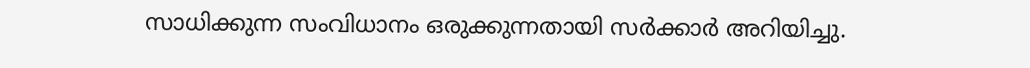സാധിക്കുന്ന സംവിധാനം ഒരുക്കുന്നതായി സർക്കാർ അറിയിച്ചു.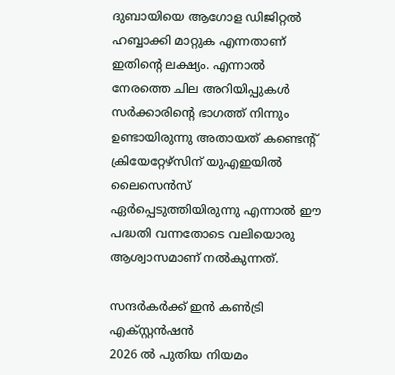ദുബായിയെ ആഗോള ഡിജിറ്റൽ ഹബ്ബാക്കി മാറ്റുക എന്നതാണ് ഇതിന്റെ ലക്ഷ്യം. എന്നാൽ നേരത്തെ ചില അറിയിപ്പുകൾ സർക്കാരിന്റെ ഭാഗത്ത് നിന്നും ഉണ്ടായിരുന്നു അതായത് കണ്ടെന്റ് ക്രിയേറ്റേഴ്സിന് യുഎഇയിൽ ലൈസെൻസ് ഏർപ്പെടുത്തിയിരുന്നു എന്നാൽ ഈ പദ്ധതി വന്നതോടെ വലിയൊരു ആശ്വാസമാണ് നൽകുന്നത്.

സന്ദർകർക്ക് ഇൻ കൺട്രി എക്സ്റ്റൻഷൻ
2026 ൽ പുതിയ നിയമം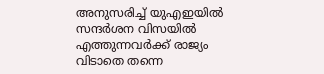അനുസരിച്ച് യുഎഇയിൽ സന്ദർശന വിസയിൽ എത്തുന്നവർക്ക് രാജ്യം വിടാതെ തന്നെ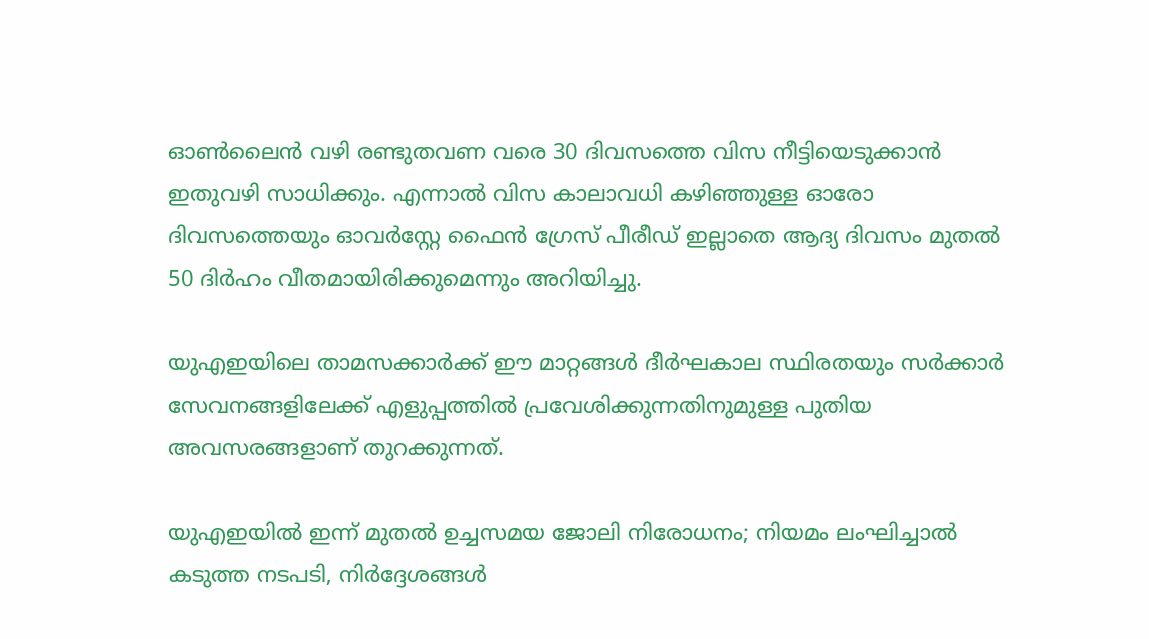ഓൺലൈൻ വഴി രണ്ടുതവണ വരെ 30 ദിവസത്തെ വിസ നീട്ടിയെടുക്കാൻ ഇതുവഴി സാധിക്കും. എന്നാൽ വിസ കാലാവധി കഴിഞ്ഞുള്ള ഓരോ ദിവസത്തെയും ഓവർസ്റ്റേ ഫൈൻ ഗ്രേസ് പീരീഡ് ഇല്ലാതെ ആദ്യ ദിവസം മുതൽ 50 ദിർഹം വീതമായിരിക്കുമെന്നും അറിയിച്ചു.

യുഎഇയിലെ താമസക്കാർക്ക് ഈ മാറ്റങ്ങൾ ദീർഘകാല സ്ഥിരതയും സർക്കാർ സേവനങ്ങളിലേക്ക് എളുപ്പത്തിൽ പ്രവേശിക്കുന്നതിനുമുള്ള പുതിയ അവസരങ്ങളാണ് തുറക്കുന്നത്.

യുഎഇയിൽ ഇന്ന് മുതൽ ഉച്ചസമയ ജോലി നിരോധനം; നിയമം ലംഘിച്ചാൽ കടുത്ത നടപടി, നിർദ്ദേശങ്ങൾ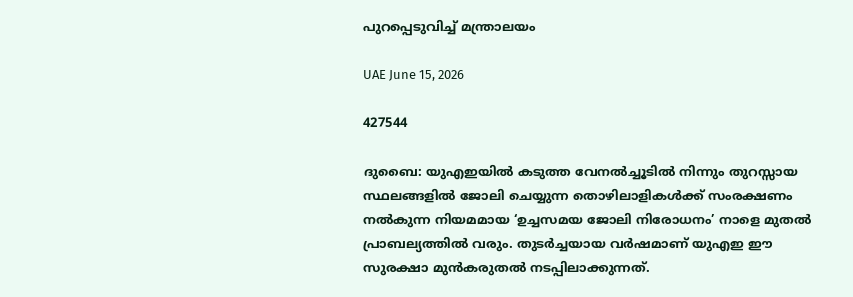പുറപ്പെടുവിച്ച് മന്ത്രാലയം

UAE June 15, 2026

427544

ദുബൈ: യുഎഇയിൽ കടുത്ത വേനൽച്ചൂടിൽ നിന്നും തുറസ്സായ സ്ഥലങ്ങളിൽ ജോലി ചെയ്യുന്ന തൊഴിലാളികൾക്ക് സംരക്ഷണം നൽകുന്ന നിയമമായ ‘ഉച്ചസമയ ജോലി നിരോധനം’ നാളെ മുതൽ പ്രാബല്യത്തിൽ വരും. തുടർച്ചയായ വർഷമാണ് യുഎഇ ഈ സുരക്ഷാ മുൻകരുതൽ നടപ്പിലാക്കുന്നത്.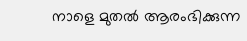നാളെ മുതൽ ആരംഭിക്കുന്ന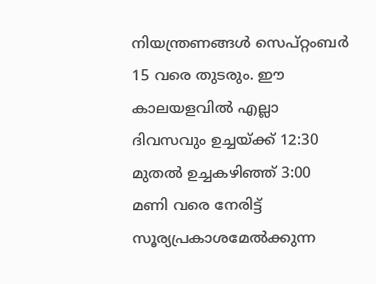നിയന്ത്രണങ്ങൾ സെപ്റ്റംബർ 15 വരെ തുടരും. ഈ കാലയളവിൽ എല്ലാ ദിവസവും ഉച്ചയ്ക്ക് 12:30 മുതൽ ഉച്ചകഴിഞ്ഞ് 3:00 മണി വരെ നേരിട്ട് സൂര്യപ്രകാശമേൽക്കുന്ന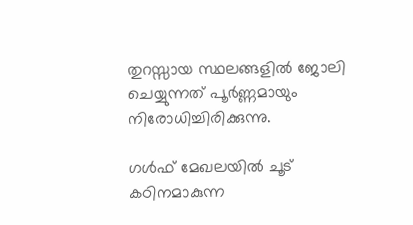തുറസ്സായ സ്ഥലങ്ങളിൽ ജോലി ചെയ്യുന്നത് പൂർണ്ണമായും നിരോധിച്ചിരിക്കുന്നു.

ഗൾഫ് മേഖലയിൽ ചൂട് കഠിനമാകുന്ന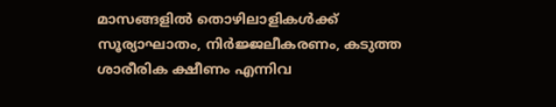മാസങ്ങളിൽ തൊഴിലാളികൾക്ക് സൂര്യാഘാതം, നിർജ്ജലീകരണം, കടുത്ത ശാരീരിക ക്ഷീണം എന്നിവ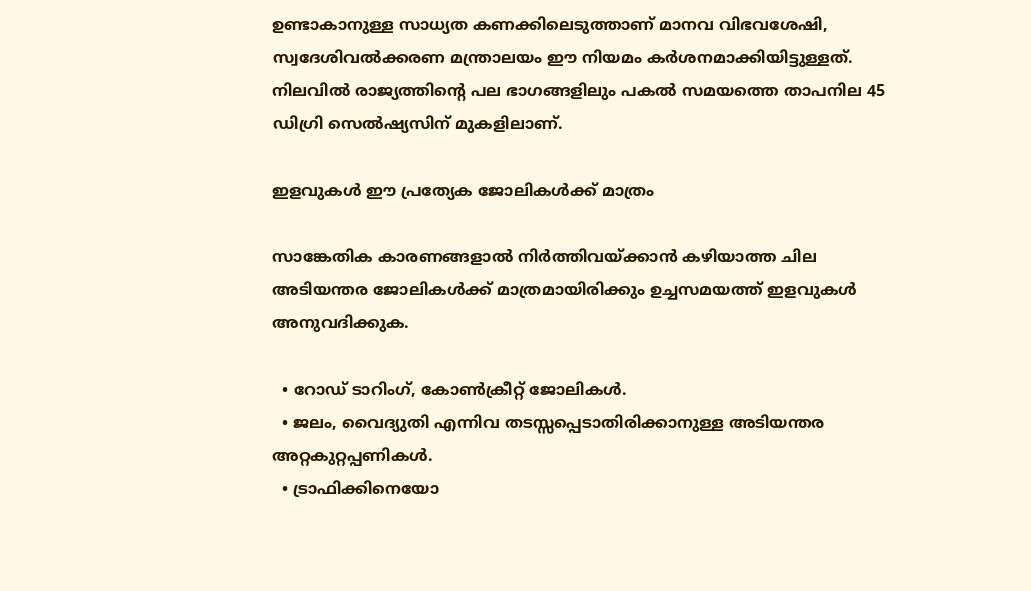ഉണ്ടാകാനുള്ള സാധ്യത കണക്കിലെടുത്താണ് മാനവ വിഭവശേഷി, സ്വദേശിവൽക്കരണ മന്ത്രാലയം ഈ നിയമം കർശനമാക്കിയിട്ടുള്ളത്. നിലവിൽ രാജ്യത്തിന്റെ പല ഭാഗങ്ങളിലും പകൽ സമയത്തെ താപനില 45 ഡിഗ്രി സെൽഷ്യസിന് മുകളിലാണ്.

ഇളവുകൾ ഈ പ്രത്യേക ജോലികൾക്ക് മാത്രം

സാങ്കേതിക കാരണങ്ങളാൽ നിർത്തിവയ്ക്കാൻ കഴിയാത്ത ചില അടിയന്തര ജോലികൾക്ക് മാത്രമായിരിക്കും ഉച്ചസമയത്ത് ഇളവുകൾ അനുവദിക്കുക.

  • റോഡ് ടാറിംഗ്, കോൺക്രീറ്റ് ജോലികൾ.
  • ജലം, വൈദ്യുതി എന്നിവ തടസ്സപ്പെടാതിരിക്കാനുള്ള അടിയന്തര അറ്റകുറ്റപ്പണികൾ.
  • ട്രാഫിക്കിനെയോ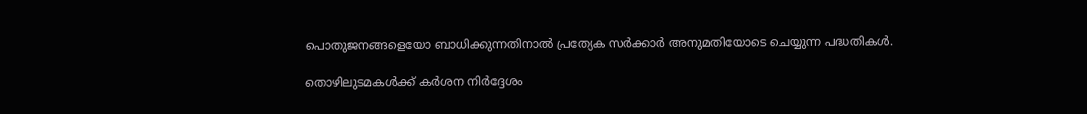പൊതുജനങ്ങളെയോ ബാധിക്കുന്നതിനാൽ പ്രത്യേക സർക്കാർ അനുമതിയോടെ ചെയ്യുന്ന പദ്ധതികൾ.

തൊഴിലുടമകൾക്ക് കർശന നിർദ്ദേശം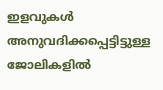ഇളവുകൾ അനുവദിക്കപ്പെട്ടിട്ടുള്ള ജോലികളിൽ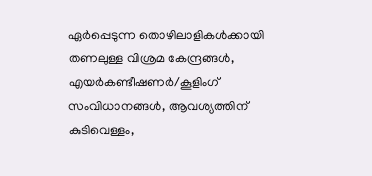ഏർപ്പെടുന്ന തൊഴിലാളികൾക്കായി തണലുള്ള വിശ്രമ കേന്ദ്രങ്ങൾ, എയർകണ്ടീഷണർ/കൂളിംഗ് സംവിധാനങ്ങൾ, ആവശ്യത്തിന് കുടിവെള്ളം,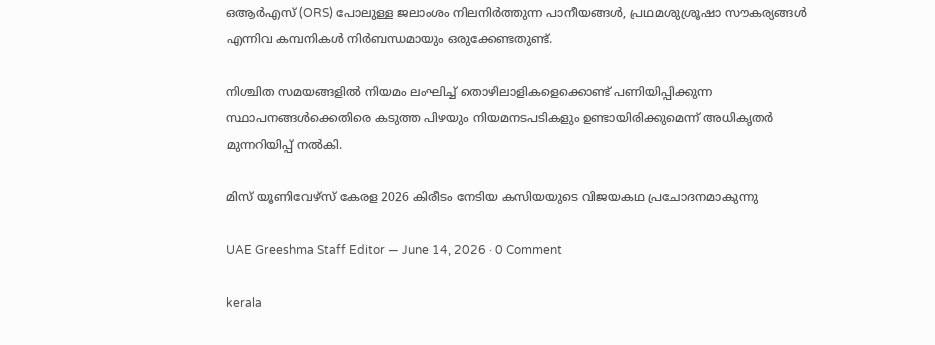ഒആർഎസ് (ORS) പോലുള്ള ജലാംശം നിലനിർത്തുന്ന പാനീയങ്ങൾ, പ്രഥമശുശ്രൂഷാ സൗകര്യങ്ങൾ എന്നിവ കമ്പനികൾ നിർബന്ധമായും ഒരുക്കേണ്ടതുണ്ട്.

നിശ്ചിത സമയങ്ങളിൽ നിയമം ലംഘിച്ച് തൊഴിലാളികളെക്കൊണ്ട് പണിയിപ്പിക്കുന്ന സ്ഥാപനങ്ങൾക്കെതിരെ കടുത്ത പിഴയും നിയമനടപടികളും ഉണ്ടായിരിക്കുമെന്ന് അധികൃതർ മുന്നറിയിപ്പ് നൽകി.

മിസ് യൂണിവേഴ്സ് കേരള 2026 കിരീടം നേടിയ കസിയയുടെ വിജയകഥ പ്രചോദനമാകുന്നു

UAE Greeshma Staff Editor — June 14, 2026 · 0 Comment

kerala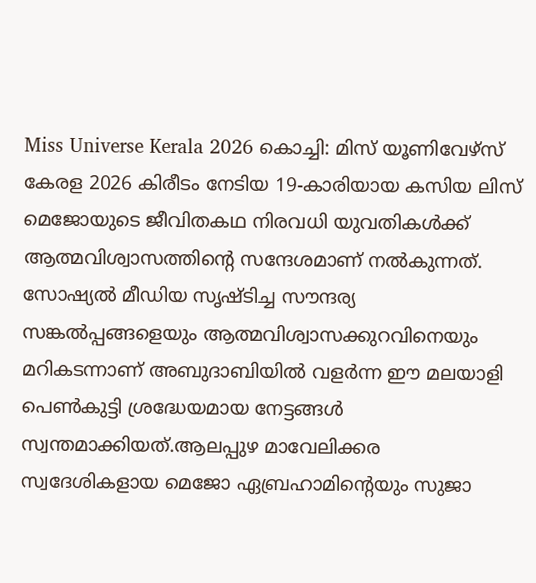Miss Universe Kerala 2026 കൊച്ചി: മിസ് യൂണിവേഴ്സ് കേരള 2026 കിരീടം നേടിയ 19-കാരിയായ കസിയ ലിസ് മെജോയുടെ ജീവിതകഥ നിരവധി യുവതികൾക്ക് ആത്മവിശ്വാസത്തിന്റെ സന്ദേശമാണ് നൽകുന്നത്. സോഷ്യൽ മീഡിയ സൃഷ്ടിച്ച സൗന്ദര്യ സങ്കൽപ്പങ്ങളെയും ആത്മവിശ്വാസക്കുറവിനെയും മറികടന്നാണ് അബുദാബിയിൽ വളർന്ന ഈ മലയാളി പെൺകുട്ടി ശ്രദ്ധേയമായ നേട്ടങ്ങൾ സ്വന്തമാക്കിയത്.ആലപ്പുഴ മാവേലിക്കര സ്വദേശികളായ മെജോ ഏബ്രഹാമിന്റെയും സുജാ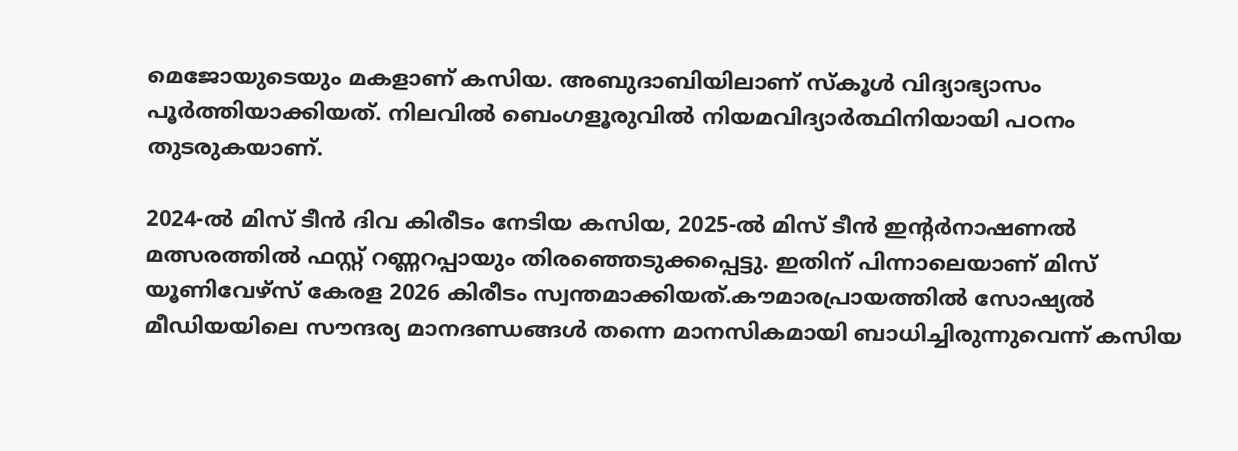മെജോയുടെയും മകളാണ് കസിയ. അബുദാബിയിലാണ് സ്കൂൾ വിദ്യാഭ്യാസം പൂർത്തിയാക്കിയത്. നിലവിൽ ബെംഗളൂരുവിൽ നിയമവിദ്യാർത്ഥിനിയായി പഠനം തുടരുകയാണ്.

2024-ൽ മിസ് ടീൻ ദിവ കിരീടം നേടിയ കസിയ, 2025-ൽ മിസ് ടീൻ ഇന്റർനാഷണൽ മത്സരത്തിൽ ഫസ്റ്റ് റണ്ണറപ്പായും തിരഞ്ഞെടുക്കപ്പെട്ടു. ഇതിന് പിന്നാലെയാണ് മിസ് യൂണിവേഴ്സ് കേരള 2026 കിരീടം സ്വന്തമാക്കിയത്.കൗമാരപ്രായത്തിൽ സോഷ്യൽ മീഡിയയിലെ സൗന്ദര്യ മാനദണ്ഡങ്ങൾ തന്നെ മാനസികമായി ബാധിച്ചിരുന്നുവെന്ന് കസിയ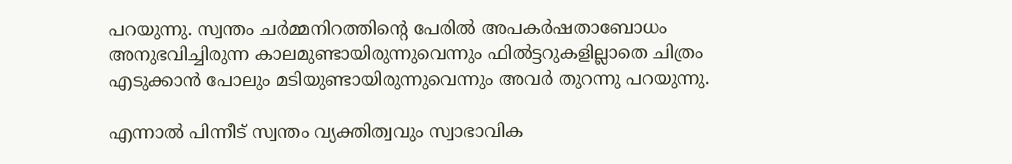പറയുന്നു. സ്വന്തം ചർമ്മനിറത്തിന്റെ പേരിൽ അപകർഷതാബോധം അനുഭവിച്ചിരുന്ന കാലമുണ്ടായിരുന്നുവെന്നും ഫിൽട്ടറുകളില്ലാതെ ചിത്രം എടുക്കാൻ പോലും മടിയുണ്ടായിരുന്നുവെന്നും അവർ തുറന്നു പറയുന്നു.

എന്നാൽ പിന്നീട് സ്വന്തം വ്യക്തിത്വവും സ്വാഭാവിക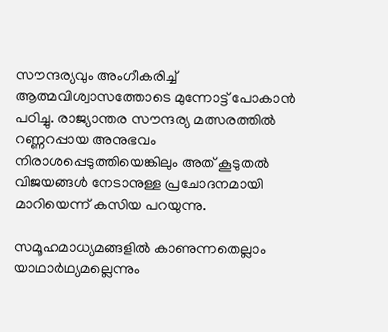സൗന്ദര്യവും അംഗീകരിച്ച് ആത്മവിശ്വാസത്തോടെ മുന്നോട്ട് പോകാൻ പഠിച്ചു. രാജ്യാന്തര സൗന്ദര്യ മത്സരത്തിൽ റണ്ണറപ്പായ അനുഭവം നിരാശപ്പെടുത്തിയെങ്കിലും അത് കൂടുതൽ വിജയങ്ങൾ നേടാനുള്ള പ്രചോദനമായി മാറിയെന്ന് കസിയ പറയുന്നു.

സമൂഹമാധ്യമങ്ങളിൽ കാണുന്നതെല്ലാം യാഥാർഥ്യമല്ലെന്നും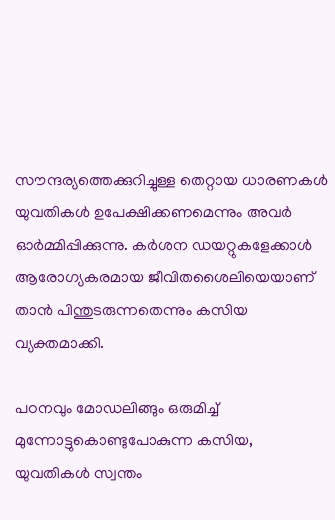സൗന്ദര്യത്തെക്കുറിച്ചുള്ള തെറ്റായ ധാരണകൾ യുവതികൾ ഉപേക്ഷിക്കണമെന്നും അവർ ഓർമ്മിപ്പിക്കുന്നു. കർശന ഡയറ്റുകളേക്കാൾ ആരോഗ്യകരമായ ജീവിതശൈലിയെയാണ് താൻ പിന്തുടരുന്നതെന്നും കസിയ വ്യക്തമാക്കി.

പഠനവും മോഡലിങ്ങും ഒരുമിച്ച് മുന്നോട്ടുകൊണ്ടുപോകുന്ന കസിയ, യുവതികൾ സ്വന്തം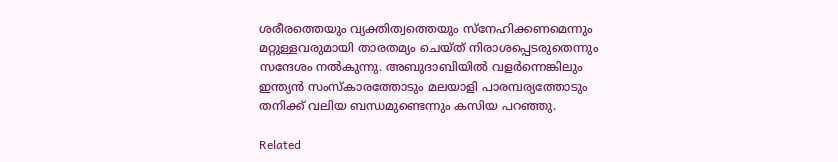ശരീരത്തെയും വ്യക്തിത്വത്തെയും സ്നേഹിക്കണമെന്നും മറ്റുള്ളവരുമായി താരതമ്യം ചെയ്ത് നിരാശപ്പെടരുതെന്നും സന്ദേശം നൽകുന്നു. അബുദാബിയിൽ വളർന്നെങ്കിലും ഇന്ത്യൻ സംസ്കാരത്തോടും മലയാളി പാരമ്പര്യത്തോടും തനിക്ക് വലിയ ബന്ധമുണ്ടെന്നും കസിയ പറഞ്ഞു.

Related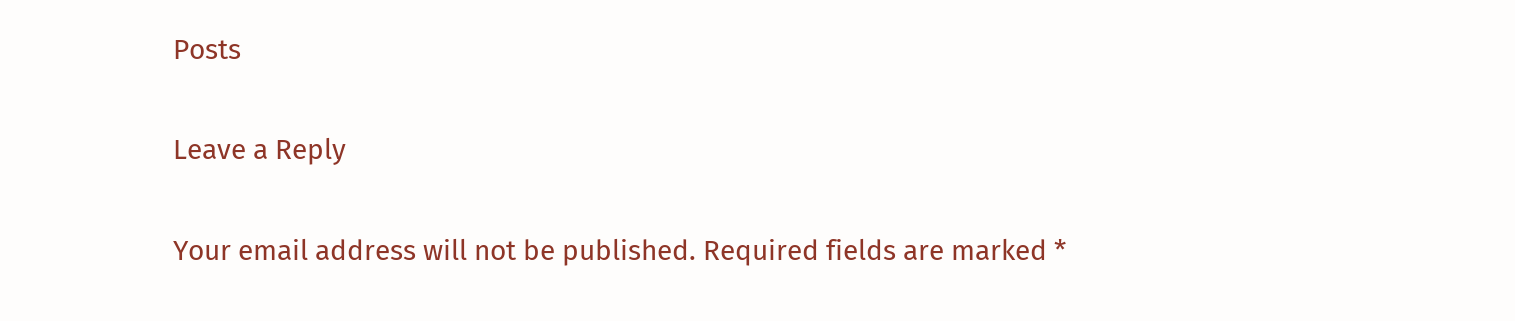Posts

Leave a Reply

Your email address will not be published. Required fields are marked *